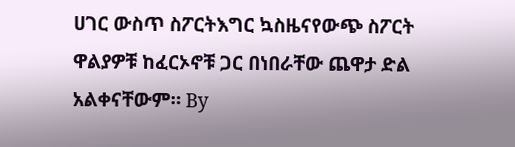ሀገር ውስጥ ስፖርትእግር ኳስዜናየውጭ ስፖርት ዋልያዎቹ ከፈርኦኖቹ ጋር በነበራቸው ጨዋታ ድል አልቀናቸውም። By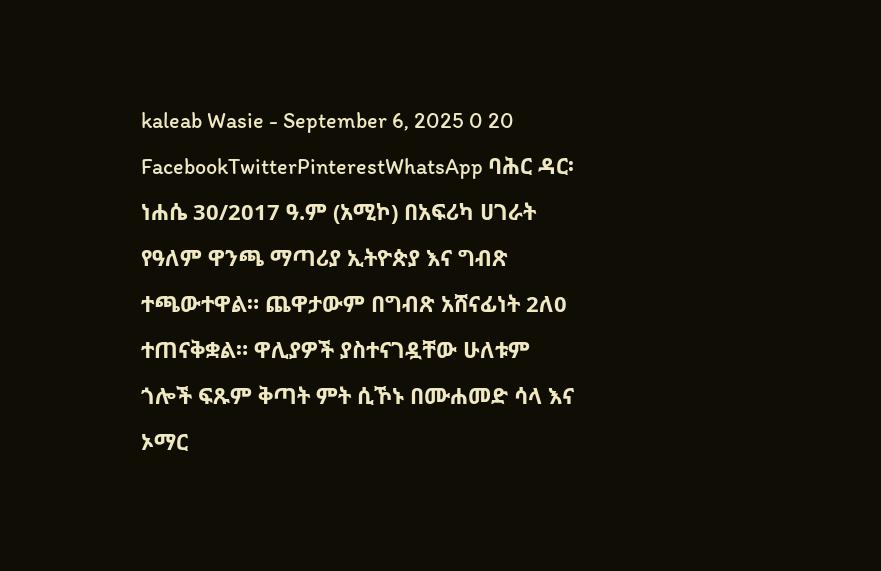kaleab Wasie - September 6, 2025 0 20 FacebookTwitterPinterestWhatsApp ባሕር ዳር፡ ነሐሴ 30/2017 ዓ.ም (አሚኮ) በአፍሪካ ሀገራት የዓለም ዋንጫ ማጣሪያ ኢትዮጵያ እና ግብጽ ተጫውተዋል። ጨዋታውም በግብጽ አሸናፊነት 2ለ0 ተጠናቅቋል። ዋሊያዎች ያስተናገዷቸው ሁለቱም ጎሎች ፍጹም ቅጣት ምት ሲኾኑ በሙሐመድ ሳላ እና ኦማር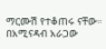ማርሙሽ የተቆጠሩ ናቸው። በአሚናዳብ አራጋው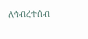ለኅብረተሰብ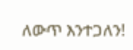ለውጥ እንተጋለን!